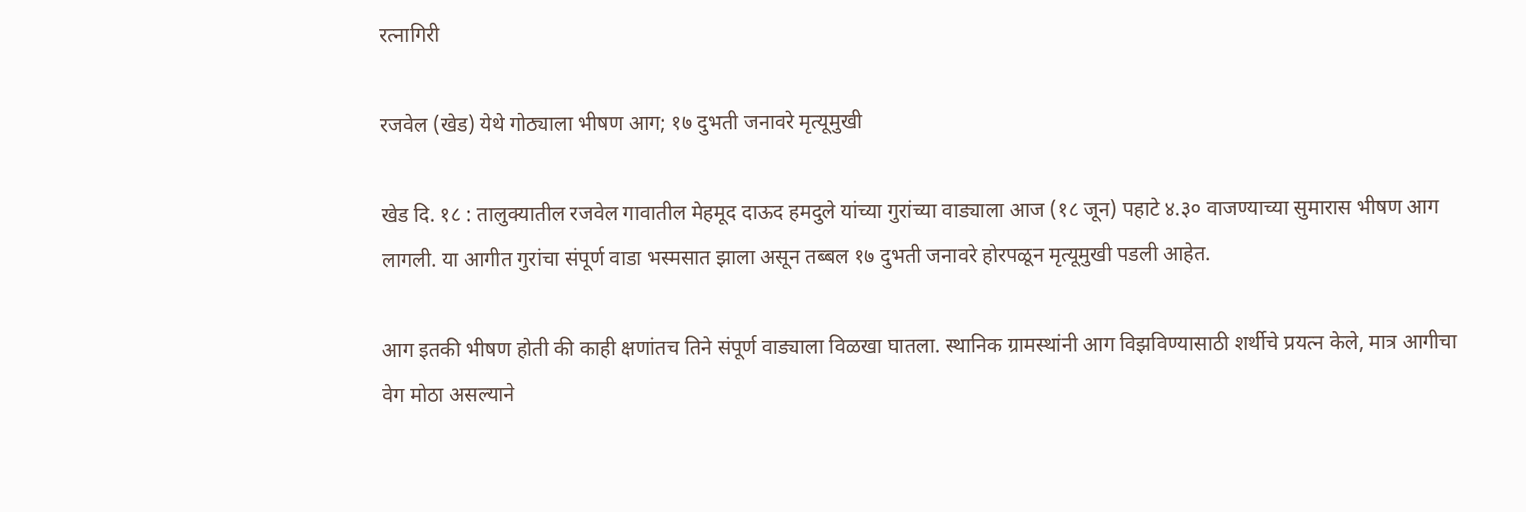रत्नागिरी

रजवेल (खेड) येथे गोठ्याला भीषण आग; १७ दुभती जनावरे मृत्यूमुखी

खेड दि. १८ : तालुक्यातील रजवेल गावातील मेहमूद दाऊद हमदुले यांच्या गुरांच्या वाड्याला आज (१८ जून) पहाटे ४.३० वाजण्याच्या सुमारास भीषण आग लागली. या आगीत गुरांचा संपूर्ण वाडा भस्मसात झाला असून तब्बल १७ दुभती जनावरे होरपळून मृत्यूमुखी पडली आहेत.

आग इतकी भीषण होती की काही क्षणांतच तिने संपूर्ण वाड्याला विळखा घातला. स्थानिक ग्रामस्थांनी आग विझविण्यासाठी शर्थीचे प्रयत्न केले, मात्र आगीचा वेग मोठा असल्याने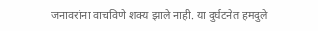जनावरांना वाचविणे शक्य झाले नाही. या दुर्घटनेत हमदुले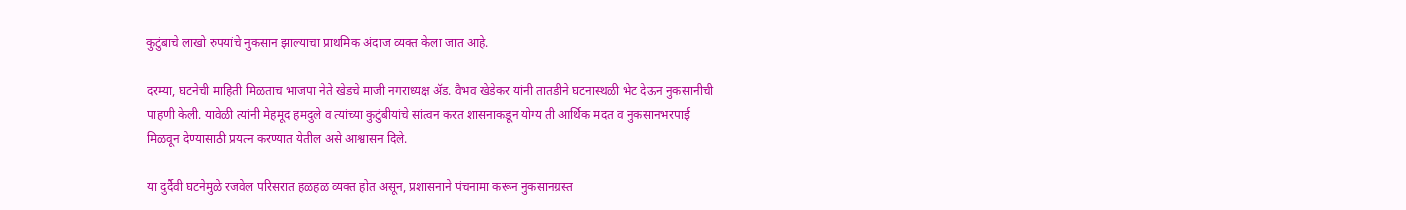कुटुंबाचे लाखो रुपयांचे नुकसान झाल्याचा प्राथमिक अंदाज व्यक्त केला जात आहे.

दरम्या, घटनेची माहिती मिळताच भाजपा नेते खेडचे माजी नगराध्यक्ष ॲड. वैभव खेडेकर यांनी तातडीने घटनास्थळी भेट देऊन नुकसानीची पाहणी केली. यावेळी त्यांनी मेहमूद हमदुले व त्यांच्या कुटुंबीयांचे सांत्वन करत शासनाकडून योग्य ती आर्थिक मदत व नुकसानभरपाई मिळवून देण्यासाठी प्रयत्न करण्यात येतील असे आश्वासन दिले.

या दुर्दैवी घटनेमुळे रजवेल परिसरात हळहळ व्यक्त होत असून, प्रशासनाने पंचनामा करून नुकसानग्रस्त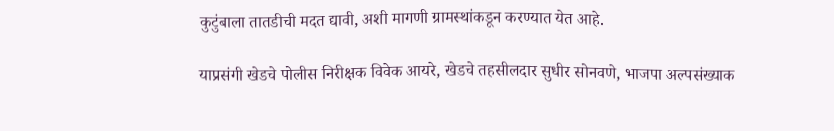कुटुंबाला तातडीची मदत द्यावी, अशी मागणी ग्रामस्थांकडून करण्यात येत आहे.

याप्रसंगी खेडचे पोलीस निरीक्षक विवेक आयरे, खेडचे तहसीलदार सुधीर सोनवणे, भाजपा अल्पसंख्याक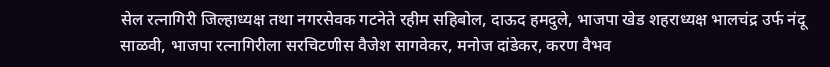सेल रत्नागिरी जिल्हाध्यक्ष तथा नगरसेवक गटनेते रहीम सहिबोल, दाऊद हमदुले, भाजपा खेड शहराध्यक्ष भालचंद्र उर्फ नंदू साळवी, भाजपा रत्नागिरीला सरचिटणीस वैजेश सागवेकर, मनोज दांडेकर, करण वैभव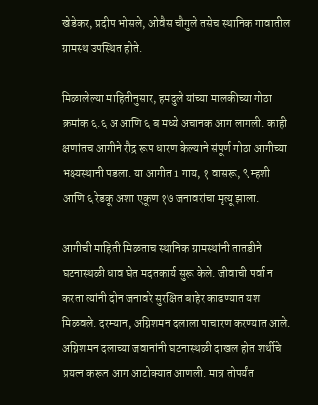खेडेकर, प्रदीप भोसले, ओवैस चौगुले तसेच स्थानिक गावातील ग्रामस्थ उपस्थित होते.

मिळालेल्या माहितीनुसार, हमदुले यांच्या मालकीच्या गोठा क्रमांक ६.६ अ आणि ६ ब मध्ये अचानक आग लागली. काही क्षणांतच आगीने रौद्र रूप धारण केल्याने संपूर्ण गोठा आगीच्या भक्ष्यस्थानी पडला. या आगीत 1 गाय, १ वासरू, ९ म्हशी आणि ६ रेडकू अशा एकूण १७ जनावरांचा मृत्यू झाला.

आगीची माहिती मिळताच स्थानिक ग्रामस्थांनी तातडीने घटनास्थळी धाव घेत मदतकार्य सुरू केले. जीवाची पर्वा न करता त्यांनी दोन जनावरे सुरक्षित बाहेर काढण्यात यश मिळवले. दरम्यान, अग्निशमन दलाला पाचारण करण्यात आले. अग्निशमन दलाच्या जवानांनी घटनास्थळी दाखल होत शर्थीचे प्रयत्न करून आग आटोक्यात आणली. मात्र तोपर्यंत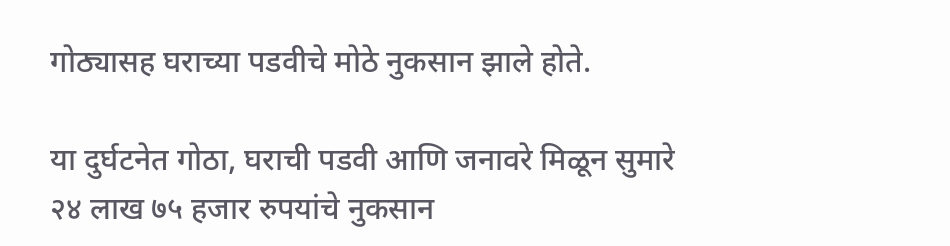गोठ्यासह घराच्या पडवीचे मोठे नुकसान झाले होते.

या दुर्घटनेत गोठा, घराची पडवी आणि जनावरे मिळून सुमारे २४ लाख ७५ हजार रुपयांचे नुकसान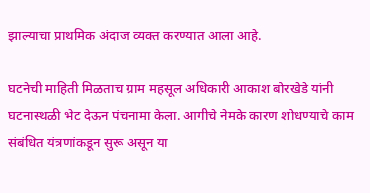झाल्याचा प्राथमिक अंदाज व्यक्त करण्यात आला आहे.

घटनेची माहिती मिळताच ग्राम महसूल अधिकारी आकाश बोरखेडे यांनी घटनास्थळी भेट देऊन पंचनामा केला. आगीचे नेमके कारण शोधण्याचे काम संबंधित यंत्रणांकडून सुरू असून या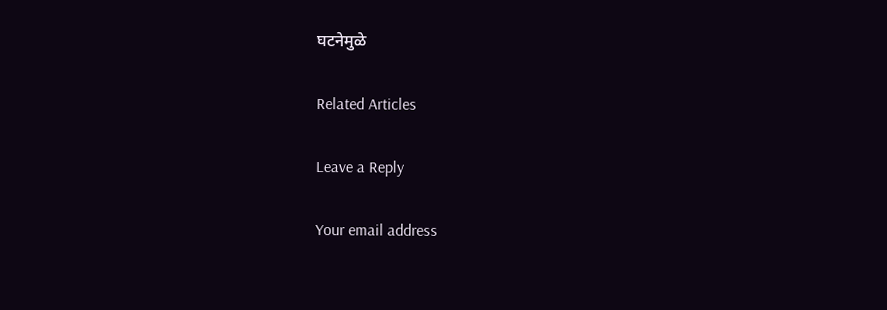घटनेमुळे

Related Articles

Leave a Reply

Your email address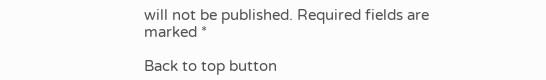will not be published. Required fields are marked *

Back to top button